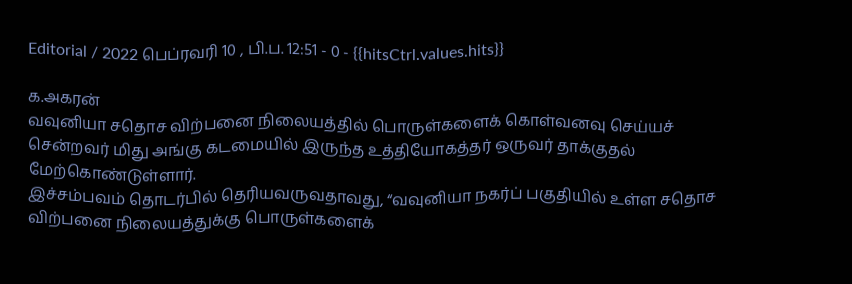Editorial / 2022 பெப்ரவரி 10 , பி.ப. 12:51 - 0 - {{hitsCtrl.values.hits}}

க.அகரன்
வவுனியா சதொச விற்பனை நிலையத்தில் பொருள்களைக் கொள்வனவு செய்யச் சென்றவர் மிது அங்கு கடமையில் இருந்த உத்தியோகத்தர் ஒருவர் தாக்குதல் மேற்கொண்டுள்ளார்.
இச்சம்பவம் தொடர்பில் தெரியவருவதாவது, “வவுனியா நகர்ப் பகுதியில் உள்ள சதொச விற்பனை நிலையத்துக்கு பொருள்களைக்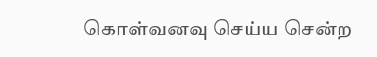கொள்வனவு செய்ய சென்ற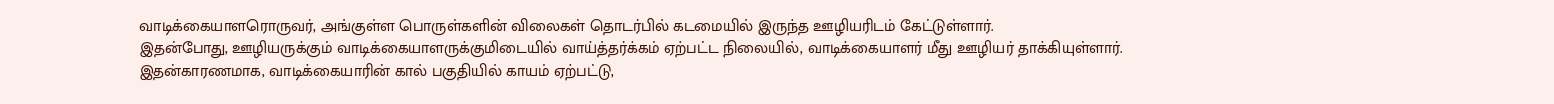வாடிக்கையாளரொருவர், அங்குள்ள பொருள்களின் விலைகள் தொடர்பில் கடமையில் இருந்த ஊழியரிடம் கேட்டுள்ளார்.
இதன்போது, ஊழியருக்கும் வாடிக்கையாளருக்குமிடையில் வாய்த்தர்க்கம் ஏற்பட்ட நிலையில், வாடிக்கையாளர் மீது ஊழியர் தாக்கியுள்ளார்.
இதன்காரணமாக, வாடிக்கையாரின் கால் பகுதியில் காயம் ஏற்பட்டு,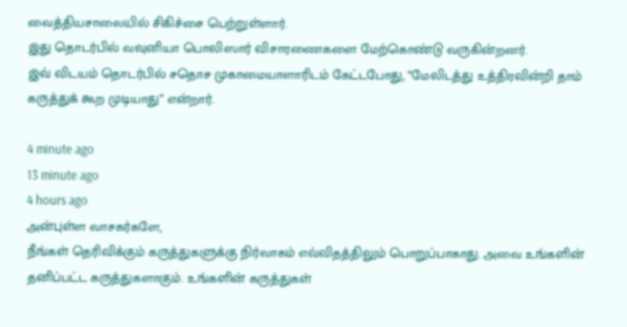வைத்தியசாலையில் சிகிச்சை பெற்றுள்ளார்.
இது தொடர்பில் வவுனியா பொலிஸார் விசாரணைகளை மேற்கொண்டு வருகின்றனர்.
இவ் விடயம் தொடர்பில் சதொச முகாமையாளாரிடம் கேட்டபோது, “மேலிடத்து உத்திரவின்றி தாம் கருத்துக் கூற முடியாது” என்றார்.

4 minute ago
13 minute ago
4 hours ago
அன்புள்ள வாசகர்களே,
நீங்கள் தெரிவிக்கும் கருத்துகளுக்கு நிர்வாகம் எவ்விதத்திலும் பொறுப்பாகாது. அவை உங்களின் தனிப்பட்ட கருத்துகளாகும். உங்களின் கருத்துகள்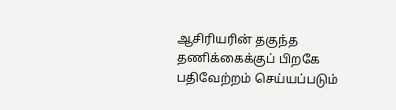ஆசிரியரின் தகுந்த தணிக்கைக்குப் பிறகே பதிவேற்றம் செய்யப்படும்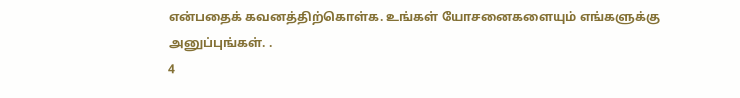என்பதைக் கவனத்திற்கொள்க. உங்கள் யோசனைகளையும் எங்களுக்கு அனுப்புங்கள். .
4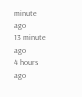minute ago
13 minute ago
4 hours ago